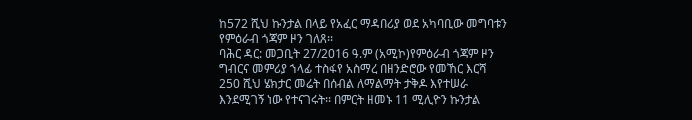ከ572 ሺህ ኩንታል በላይ የአፈር ማዳበሪያ ወደ አካባቢው መግባቱን የምዕራብ ጎጃም ዞን ገለጸ፡፡
ባሕር ዳር: መጋቢት 27/2016 ዓ.ም (አሚኮ)የምዕራብ ጎጃም ዞን ግብርና መምሪያ ኀላፊ ተስፋየ አስማረ በዘንድሮው የመኸር እርሻ 250 ሺህ ሄክታር መሬት በሰብል ለማልማት ታቅዶ እየተሠራ እንደሚገኝ ነው የተናገሩት፡፡ በምርት ዘመኑ 11 ሚሊዮን ኩንታል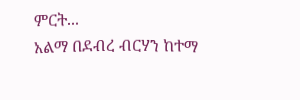ምርት...
አልማ በደብረ ብርሃን ከተማ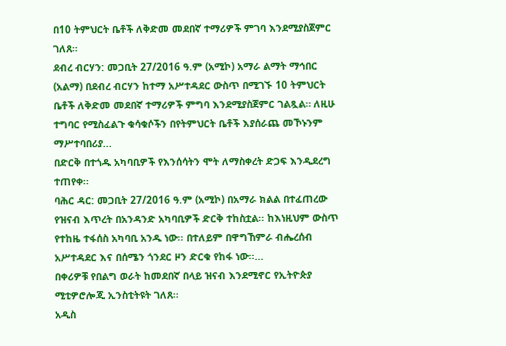በ10 ትምህርት ቤቶች ለቅድመ መደበኛ ተማሪዎች ምገባ እንደሚያስጀምር ገለጸ።
ደብረ ብርሃን: መጋቢት 27/2016 ዓ.ም (አሚኮ) አማራ ልማት ማኅበር (አልማ) በደብረ ብርሃን ከተማ አሥተዳደር ውስጥ በሚገኙ 10 ትምህርት ቤቶች ለቅድመ መደበኛ ተማሪዎች ምግባ እንደሚያስጀምር ገልጿል። ለዚሁ ተግባር የሚስፈልጉ ቁሳቁሶችን በየትምህርት ቤቶች እያሰራጨ መኾኑንም ማሥተባበሪያ...
በድርቅ በተጎዱ አካባቢዎች የእንሰሳትን ሞት ለማስቀረት ድጋፍ እንዲደረግ ተጠየቀ፡፡
ባሕር ዳር: መጋቢት 27/2016 ዓ.ም (አሚኮ) በአማራ ክልል በተፈጠረው የዝናብ እጥረት በአንዳንድ አካባቢዎች ድርቅ ተከስቷል፡፡ ከእነዚህም ውስጥ የተከዜ ተፋሰስ አካባቢ አንዱ ነው፡፡ በተለይም በዋግኸምራ ብሔረሰብ አሥተዳደር እና በሰሜን ጎንደር ዞን ድርቁ የከፋ ነው፡፡...
በቀሪዎቹ የበልግ ወራት ከመደበኛ በላይ ዝናብ እንደሚኖር የኢትዮጵያ ሚቲዎሮሎጂ ኢንስቲትዩት ገለጸ፡፡
አዲስ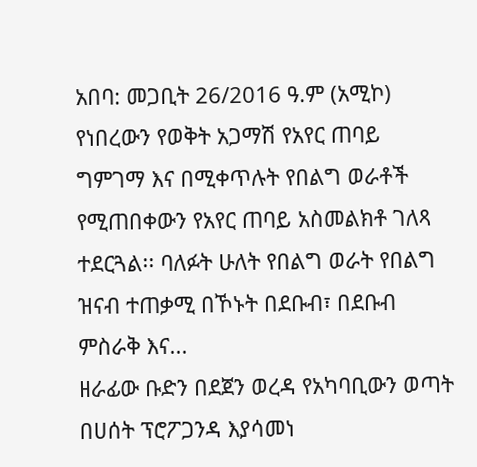አበባ: መጋቢት 26/2016 ዓ.ም (አሚኮ) የነበረውን የወቅት አጋማሽ የአየር ጠባይ ግምገማ እና በሚቀጥሉት የበልግ ወራቶች የሚጠበቀውን የአየር ጠባይ አስመልክቶ ገለጻ ተደርጓል፡፡ ባለፉት ሁለት የበልግ ወራት የበልግ ዝናብ ተጠቃሚ በኾኑት በደቡብ፣ በደቡብ ምስራቅ እና...
ዘራፊው ቡድን በደጀን ወረዳ የአካባቢውን ወጣት በሀሰት ፕሮፖጋንዳ እያሳመነ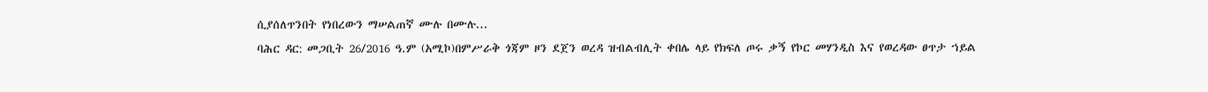ሲያሰለጥንበት የነበረውን ማሠልጠኛ ሙሉ በሙሉ...
ባሕር ዳር: መጋቢት 26/2016 ዓ.ም (አሚኮ)በምሥራቅ ጎጃም ዞን ደጀን ወረዳ ዝብልብሊት ቀበሌ ላይ የክፍለ ጦሩ ቃኝ የኮር መሃንዲስ እና የወረዳው ፀጥታ ኀይል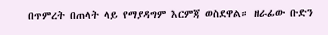በጥምረት በጠላት ላይ የማያዳግም እርምጃ ወስደዋል። ዘራፊው ቡድን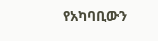የአካባቢውን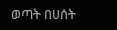ወጣት በሀሰት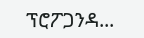ፕሮፖጋንዳ...